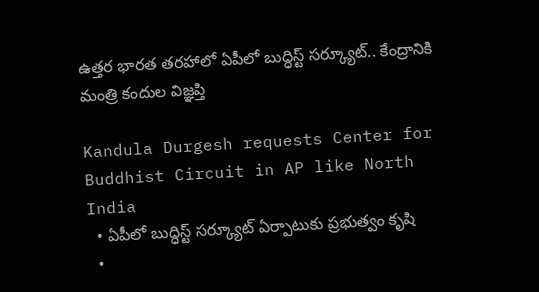ఉత్తర భారత తరహాలో ఏపీలో బుద్ధిస్ట్ సర్క్యూట్.. కేంద్రానికి మంత్రి కందుల విజ్ఞప్తి

Kandula Durgesh requests Center for Buddhist Circuit in AP like North India
  • ఏపీలో బుద్ధిస్ట్ సర్క్యూట్ ఏర్పాటుకు ప్రభుత్వం కృషి
  •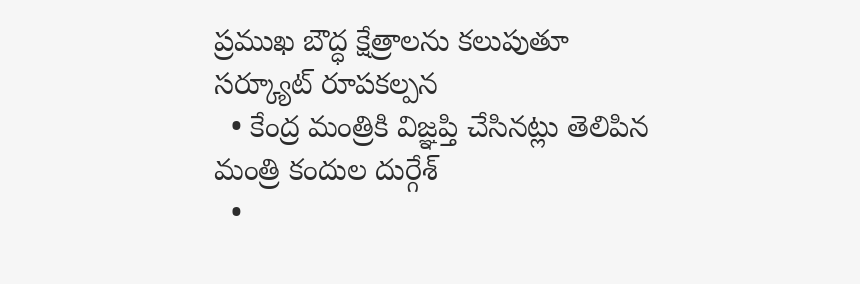ప్రముఖ బౌద్ధ క్షేత్రాలను కలుపుతూ సర్క్యూట్ రూపకల్పన
  • కేంద్ర మంత్రికి విజ్ఞప్తి చేసినట్లు తెలిపిన మంత్రి కందుల దుర్గేశ్
  •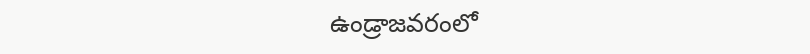ఉండ్రాజవరంలో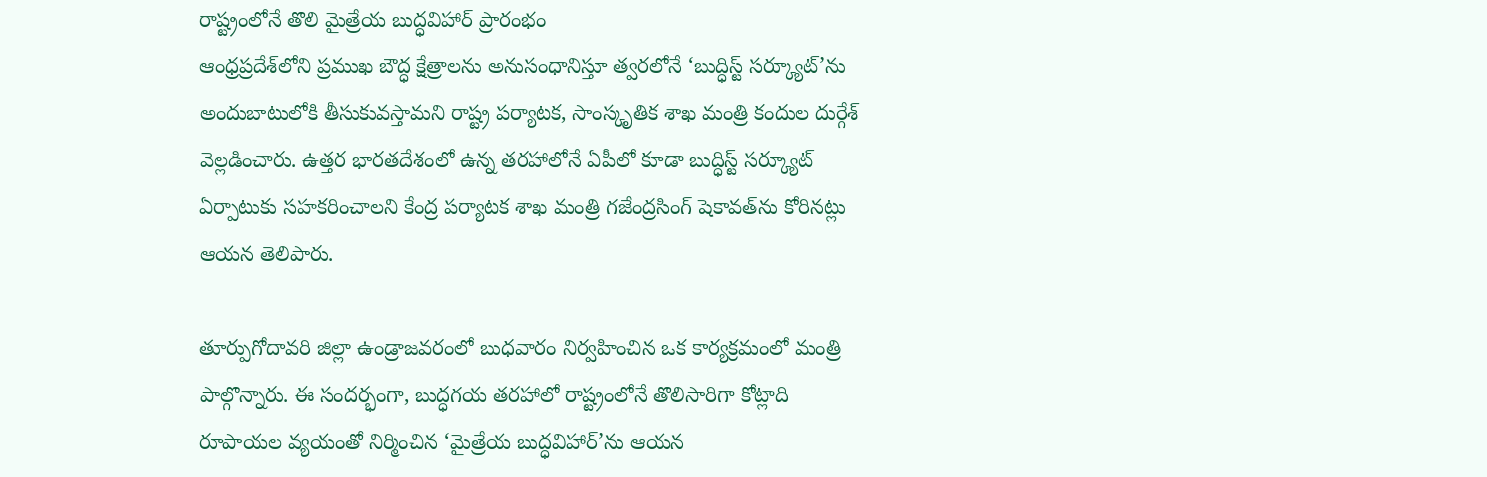రాష్ట్రంలోనే తొలి మైత్రేయ బుద్ధవిహార్ ప్రారంభం
ఆంధ్రప్రదేశ్‌లోని ప్రముఖ బౌద్ధ క్షేత్రాలను అనుసంధానిస్తూ త్వరలోనే ‘బుద్ధిస్ట్ సర్క్యూట్’ను అందుబాటులోకి తీసుకువస్తామని రాష్ట్ర పర్యాటక, సాంస్కృతిక శాఖ మంత్రి కందుల దుర్గేశ్ వెల్లడించారు. ఉత్తర భారతదేశంలో ఉన్న తరహాలోనే ఏపీలో కూడా బుద్ధిస్ట్ సర్క్యూట్ ఏర్పాటుకు సహకరించాలని కేంద్ర పర్యాటక శాఖ మంత్రి గజేంద్రసింగ్ షెకావత్‌ను కోరినట్లు ఆయన తెలిపారు.

తూర్పుగోదావరి జిల్లా ఉండ్రాజవరంలో బుధవారం నిర్వహించిన ఒక కార్యక్రమంలో మంత్రి పాల్గొన్నారు. ఈ సందర్భంగా, బుద్ధగయ తరహాలో రాష్ట్రంలోనే తొలిసారిగా కోట్లాది రూపాయల వ్యయంతో నిర్మించిన ‘మైత్రేయ బుద్ధవిహార్’ను ఆయన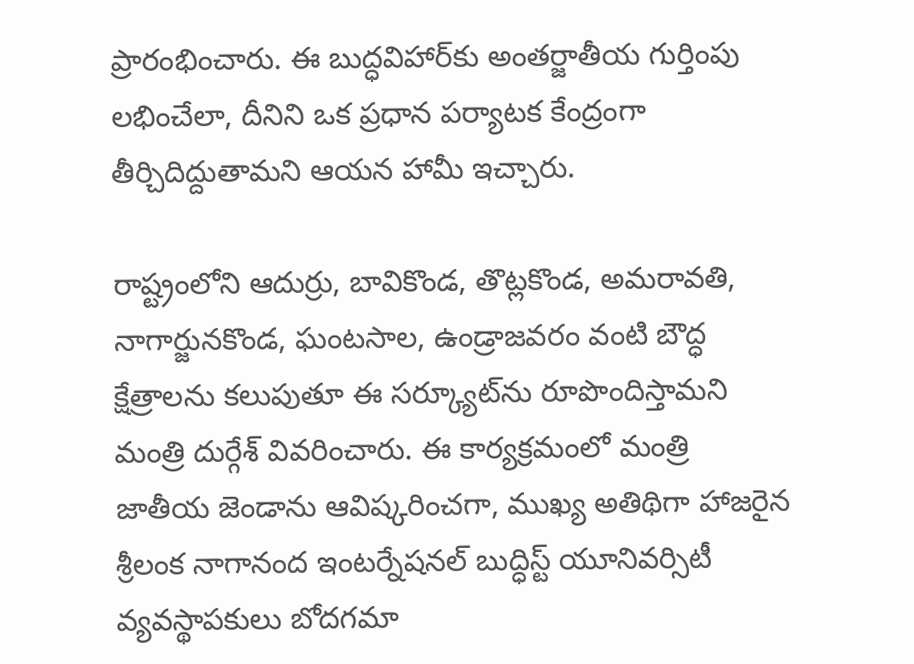ప్రారంభించారు. ఈ బుద్ధవిహార్‌కు అంతర్జాతీయ గుర్తింపు లభించేలా, దీనిని ఒక ప్రధాన పర్యాటక కేంద్రంగా తీర్చిదిద్దుతామని ఆయన హామీ ఇచ్చారు.

రాష్ట్రంలోని ఆదుర్రు, బావికొండ, తొట్లకొండ, అమరావతి, నాగార్జునకొండ, ఘంటసాల, ఉండ్రాజవరం వంటి బౌద్ధ క్షేత్రాలను కలుపుతూ ఈ సర్క్యూట్‌ను రూపొందిస్తామని మంత్రి దుర్గేశ్ వివరించారు. ఈ కార్యక్రమంలో మంత్రి జాతీయ జెండాను ఆవిష్కరించగా, ముఖ్య అతిథిగా హాజరైన శ్రీలంక నాగానంద ఇంటర్నేషనల్ బుద్ధిస్ట్ యూనివర్సిటీ వ్యవస్థాపకులు బోదగమా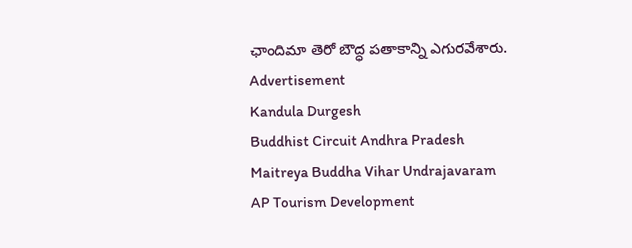ఛాందిమా తెరో బౌద్ధ పతాకాన్ని ఎగురవేశారు.
Advertisement
Kandula Durgesh
Buddhist Circuit Andhra Pradesh
Maitreya Buddha Vihar Undrajavaram
AP Tourism Development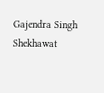Gajendra Singh Shekhawat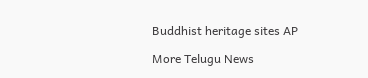Buddhist heritage sites AP

More Telugu News